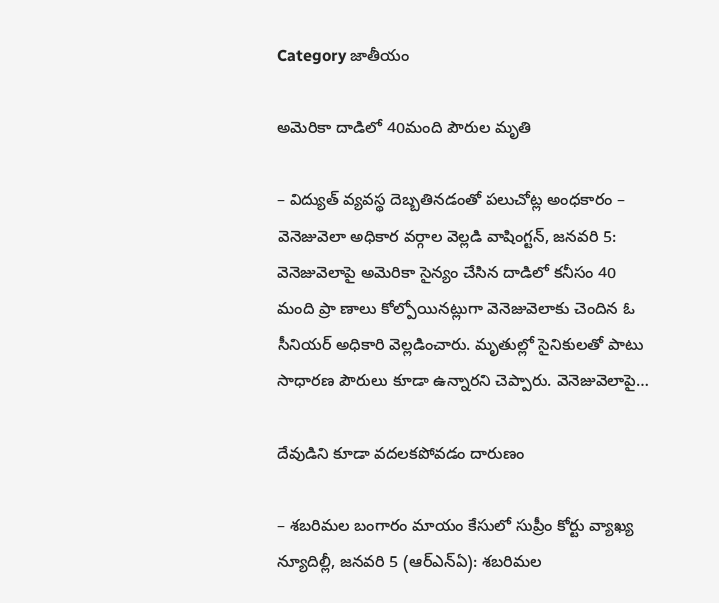Category జాతీయం

అమెరికా దాడిలో 40మంది పౌరుల మృతి

– విద్యుత్ వ్యవస్థ దెబ్బ‌తిన‌డంతో పలుచోట్ల అంధకారం – వెనెజువెలా అధికార వర్గాల వెల్లడి వాషింగ్టన్, జనవరి 5: వెనెజువెలాపై అమెరికా సైన్యం చేసిన దాడిలో కనీసం 40 మంది ప్రా ణాలు కోల్పోయినట్లుగా వెనెజువెలాకు చెందిన ఓ సీనియర్ అధికారి వెల్లడించారు. మృతుల్లో సైనికులతో పాటు సాధారణ పౌరులు కూడా ఉన్నారని చెప్పారు. వెనెజువెలాపై…

దేవుడిని కూడా వదలకపోవడం దారుణం

– శబరిమల బంగారం మాయం కేసులో సుప్రీం కోర్టు వ్యాఖ్య న్యూదిల్లీ, జ‌న‌వ‌రి 5 (ఆర్ఎన్ఏ): శబరిమల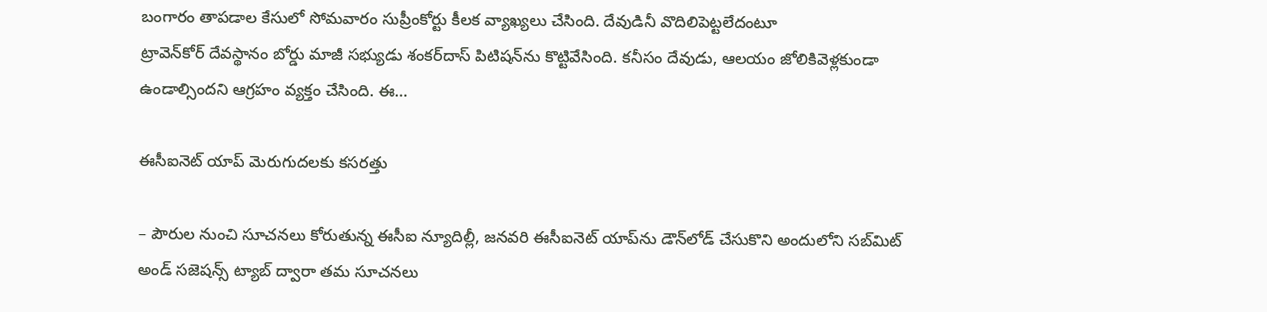బంగారం తాపడాల కేసులో సోమవారం సుప్రీంకోర్టు కీలక వ్యాఖ్యలు చేసింది. దేవుడినీ వొదిలిపెట్టలేదంటూ ట్రావెన్‌కోర్‌ ‌దేవస్థానం ‌బోర్డు మాజీ సభ్యుడు శంకర్‌దాస్‌ ‌పిటిషన్‌ను కొట్టివేసింది. కనీసం దేవుడు, ఆలయం జోలికివెళ్లకుండా ఉండాల్సిందని ఆగ్రహం వ్యక్తం చేసింది. ఈ…

ఈసీఐనెట్ యాప్ మెరుగుదలకు క‌స‌ర‌త్తు

– పౌరుల నుంచి సూచ‌న‌లు కోరుతున్న ఈసీఐ న్యూదిల్లీ, జ‌న‌వ‌రి ఈసీఐనెట్ యాప్‌ను డౌన్‌లోడ్ చేసుకొని అందులోని స‌బ్‌మిట్ అండ్ స‌జెష‌న్స్ ట్యాబ్ ద్వారా తమ సూచనలు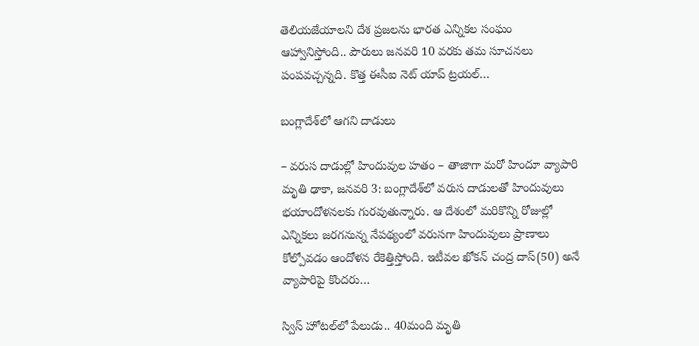తెలియజేయాలని దేశ ప్ర‌జ‌ల‌ను భార‌త ఎన్నిక‌ల సంఘం ఆహ్వానిస్తోంది.. పౌరులు జనవరి 10 వరకు తమ సూచనలు పంపవచ్చన్న‌ది. కొత్త ఈసీఐ నెట్ యాప్ ట్రయల్…

బంగ్లాదేశ్‌లో ఆగని దాడులు

– వరుస దాడుల్లో హిందువుల హతం – తాజాగా మరో హిందూ వ్యాపారి మృతి ఢాకా, జనవరి 3: బంగ్లాదేశ్‌లో వరుస దాడులతో హిందువులు భయాందోళనలకు గురవుతున్నారు. ఆ దేశంలో మరికొన్ని రోజుల్లో ఎన్నికలు జరగనున్న నేపథ్యంలో వరుసగా హిందువులు ప్రాణాలు కోల్పోవడం ఆందోళన రేకెత్తిస్తోంది. ఇటీవల ఖోకన్‌ చంద్ర దాస్‌(50) అనే వ్యాపారిపై కొందరు…

స్విస్‌ ‌హోటల్‌లో పేలుడు.. 40మంది మృతి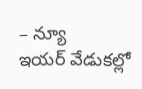– న్యూ ఇయర్‌ ‌వేడుకల్లో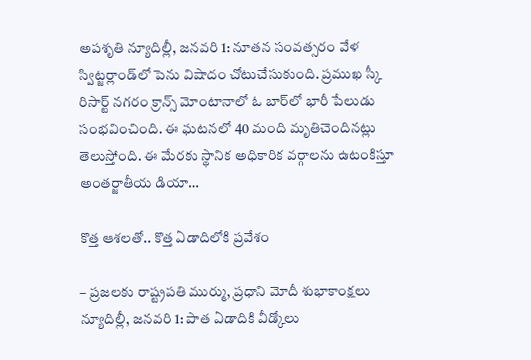అపశృతి న్యూదిల్లీ, జనవరి 1: నూతన సంవత్సరం వేళ స్విట్జర్లాండ్‌లో పెను విషాదం చోటుచేసుకుంది. ప్రముఖ స్కీ రిసార్ట్ ‌నగరం క్రాన్స్ ‌మోంటానాలో ఓ బార్‌లో భారీ పేలుడు సంభవించింది. ఈ ఘటనలో 40 మంది మృతిచెందినట్లు తెలుస్తోంది. ఈ మేరకు స్థానిక అధికారిక వర్గాలను ఉటంకిస్తూ అంతర్జాతీయ డియా…

కొత్త ఆశలతో.. కొత్త ఏడాదిలోకి ప్రవేశం

– ప్రజలకు రాష్ట్రపతి ముర్ము, ప్రధాని మోదీ శుభాకాంక్షలు న్యూదిల్లీ, జనవరి 1: పాత ఏడాదికి వీడ్కోలు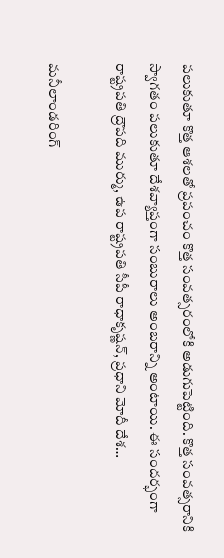పలుకుతూ కొత్త ఆశలతో ప్రపంచం కొత్త సంవత్సరంలోకి అడుగుపెట్టింది. కొత్త సంవత్సరానికి స్వాగతం పలుకుతూ దేశవ్యాప్తంగా సంబురాలు అంబరాన్ని అంటాయి. ఈ సందర్భంగా రాష్ట్రపతి ద్రౌపది ముర్ము, ఉప రాష్ట్రపతి సీపీ రాధాకృష్ణన్‌, ప్రధాని మోదీ దేశ…

మనీలాండరింగ్‌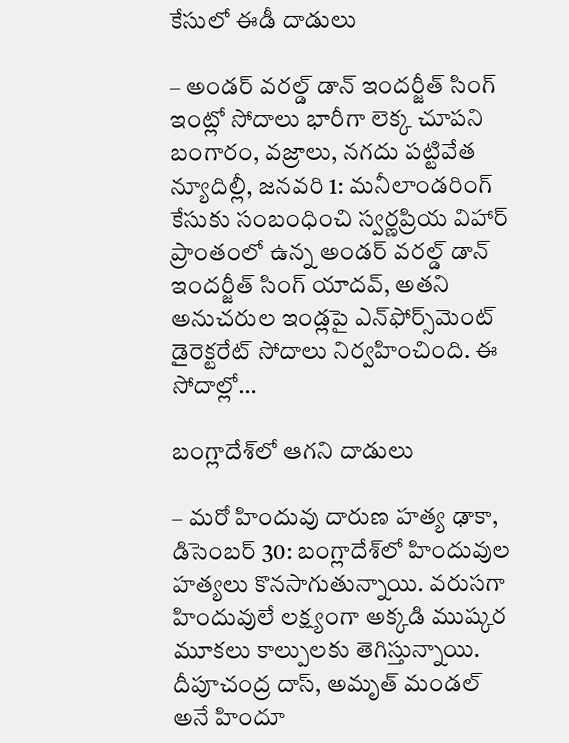కేసులో ఈడీ దాడులు

– అండర్‌ వరల్డ్‌ డాన్‌ ఇందర్జీత్‌ సింగ్‌ ఇంట్లో సోదాలు భారీగా లెక్క చూపని బంగారం, వజ్రాలు, నగదు పట్టివేత న్యూదిల్లీ, జనవరి 1: మనీలాండరింగ్‌ కేసుకు సంబంధించి స్వర్ణప్రియ విహార్‌ ప్రాంతంలో ఉన్న అండర్‌ వరల్డ్‌ డాన్‌ ఇందర్జీత్‌ సింగ్‌ యాదవ్‌, అతని అనుచరుల ఇండ్లపై ఎన్‌ఫోర్స్‌మెంట్‌ డైరెక్టరేట్‌ సోదాలు నిర్వహించింది. ఈ సోదాల్లో…

బంగ్లాదేశ్‌లో ఆగని దాడులు

– మరో హిందువు దారుణ హత్య ఢాకా, డిసెంబర్‌ 30: బంగ్లాదేశ్‌లో హిందువుల హత్యలు కొనసాగుతున్నాయి. వరుసగా హిందువులే లక్ష్యంగా అక్కడి ముష్కర మూకలు కాల్పులకు తెగిస్తున్నాయి. దీపూచంద్ర దాస్‌, అమృత్‌ ‌మండల్‌ అనే హిందూ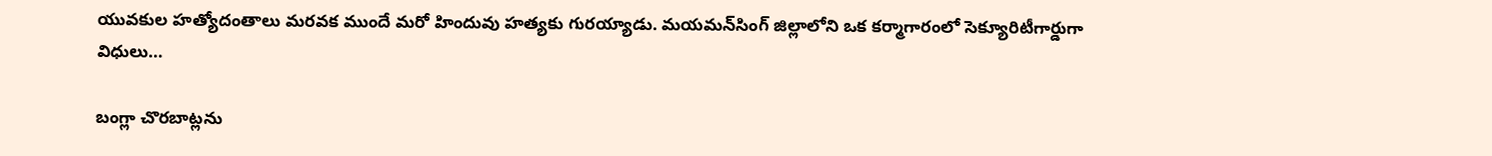యువకుల హత్యోదంతాలు మరవక ముందే మరో హిందువు హత్యకు గురయ్యాడు. మయమన్‌సింగ్‌ ‌జిల్లాలోని ఒక కర్మాగారంలో సెక్యూరిటీగార్డుగా విధులు…

బంగ్లా చొరబాట్లను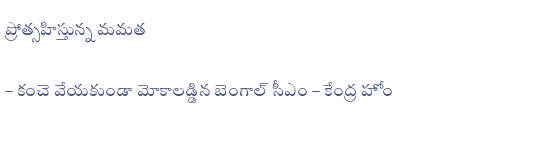ప్రోత్సహిస్తున్న మమత

– కంచె వేయకుండా మోకాలడ్డిన బెంగాల్‌ ‌సీఎం – కేంద్ర హోం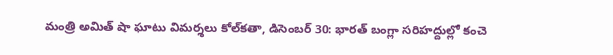మంత్రి అమిత్‌ ‌షా ఘాటు విమర్శలు కోల్‌కతా, డిసెంబర్‌ 30: భారత్‌ ‌బంగ్లా సరిహద్దుల్లో కంచె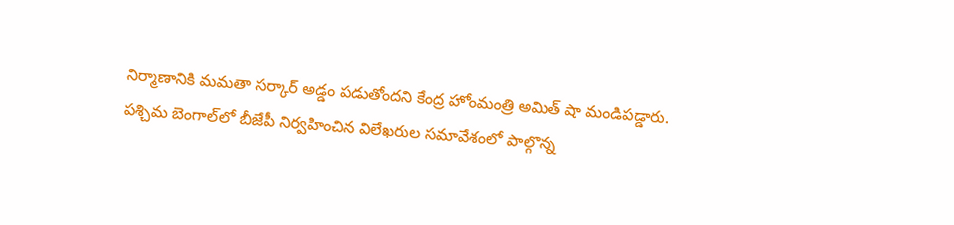నిర్మాణానికి మమతా సర్కార్‌ అడ్డం పడుతోందని కేంద్ర హోంమంత్రి అమిత్‌ ‌షా మండిపడ్డారు.  పశ్చిమ బెంగాల్‌లో బీజేపీ నిర్వహించిన విలేఖరుల సమావేశంలో పాల్గొన్న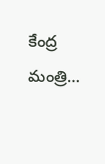కేంద్ర మంత్రి…